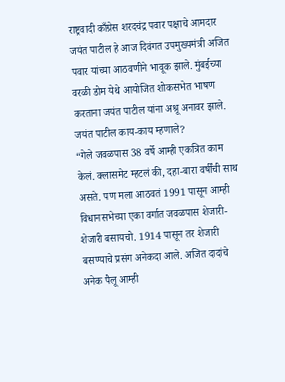राष्ट्रवादी काँग्रेस शरदचंद्र पवार पक्षाचे आमदार जयंत पाटील हे आज दिवंगत उपमुख्यमंत्री अजित पवार यांच्या आठवणीने भावूक झाले. मुंबईच्या वरळी डोम येथे आयोजित शोकसभेत भाषण करताना जयंत पाटील यांना अश्रू अनावर झाले.
जयंत पाटील काय-काय म्हणाले?
“गेले जवळपास 38 वर्षे आम्ही एकत्रित काम केलं. क्लासमेट म्हटलं की, दहा-बारा वर्षींची साथ असते. पण मला आठवतं 1991 पासून आम्ही विधानसभेच्या एका वर्गात जवळपास शेजारी-शेजारी बसायचो. 1914 पासून तर शेजारी बसण्याचे प्रसंग अनेकदा आले. अजित दादांचे अनेक पैलू आम्ही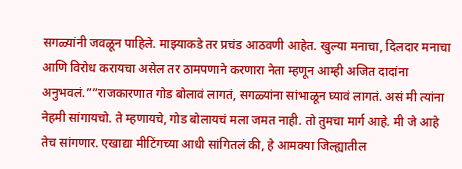सगळ्यांनी जवळून पाहिले. माझ्याकडे तर प्रचंड आठवणी आहेत. खुल्या मनाचा, दिलदार मनाचा आणि विरोध करायचा असेल तर ठामपणाने करणारा नेता म्हणून आम्ही अजित दादांना अनुभवलं.””राजकारणात गोड बोलावं लागतं, सगळ्यांना सांभाळून घ्यावं लागतं. असं मी त्यांना नेहमी सांगायचो. ते म्हणायचे, गोड बोलायचं मला जमत नाही. तो तुमचा मार्ग आहे. मी जे आहे तेच सांगणार. एखाद्या मीटिंगच्या आधी सांगितलं की, हे आमक्या जिल्ह्यातील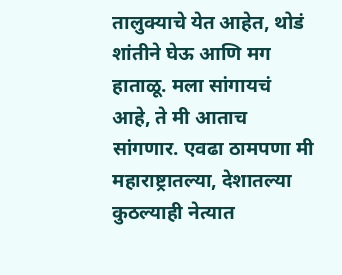तालुक्याचे येत आहेत, थोडं शांतीने घेऊ आणि मग हाताळू. मला सांगायचं आहे, ते मी आताच सांगणार. एवढा ठामपणा मी महाराष्ट्रातल्या, देशातल्या कुठल्याही नेत्यात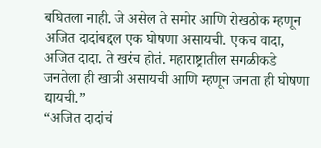बघितला नाही. जे असेल ते समोर आणि रोखठोक म्हणून अजित दादांबद्दल एक घोषणा असायची. एकच वादा, अजित दादा. ते खरंच होतं. महाराष्ट्रातील सगळीकडे जनतेला ही खात्री असायची आणि म्हणून जनता ही घोषणा द्यायची.”
“अजित दादांचं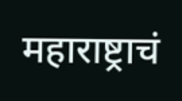महाराष्ट्राचं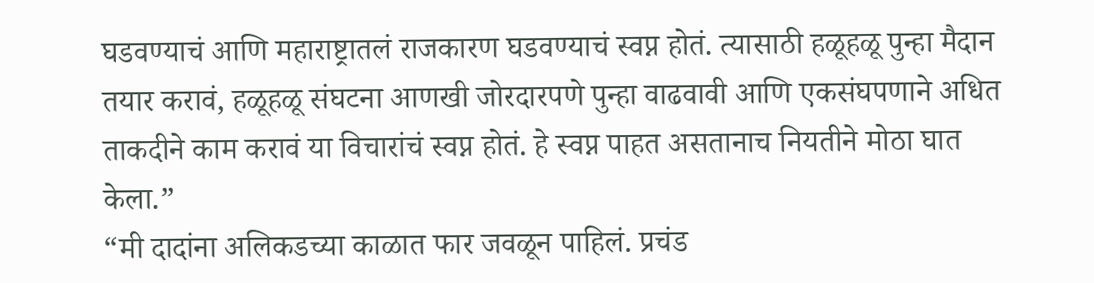घडवण्याचं आणि महाराष्ट्रातलं राजकारण घडवण्याचं स्वप्न होतं. त्यासाठी हळूहळू पुन्हा मैदान तयार करावं, हळूहळू संघटना आणखी जोरदारपणे पुन्हा वाढवावी आणि एकसंघपणाने अधित ताकदीने काम करावं या विचारांचं स्वप्न होतं. हे स्वप्न पाहत असतानाच नियतीने मोठा घात केला.”
“मी दादांना अलिकडच्या काळात फार जवळून पाहिलं. प्रचंड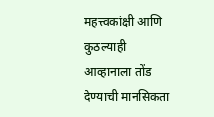महत्त्वकांक्षी आणि कुठल्याही आव्हानाला तोंड देण्याची मानसिकता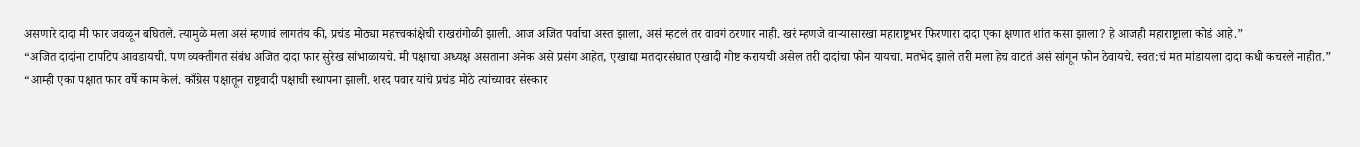असणारे दादा मी फार जवळून बघितले. त्यामुळे मला असं म्हणावं लागतंय की, प्रचंड मोठ्या महत्त्वकांक्षेची राखरांगोळी झाली. आज अजित पर्वाचा अस्त झाला, असं म्हटलं तर वावगं ठरणार नाही. खरं म्हणजे वाऱ्यासारखा महाराष्ट्रभर फिरणारा दादा एका क्षणात शांत कसा झाला? हे आजही महाराष्ट्राला कोडं आहे.”
“अजित दादांना टापटिप आवडायची. पण व्यक्तीगत संबंध अजित दादा फार सुरेख सांभाळायचे. मी पक्षाचा अध्यक्ष असताना अनेक असे प्रसंग आहेत, एखाद्या मतदारसंघात एखादी गोष्ट करायची असेल तरी दादांचा फोन यायचा. मतभेद झाले तरी मला हेच वाटतं असं सांगून फोन ठेवायचे. स्वत:चं मत मांडायला दादा कधी कचरले नाहीत.”
“आम्ही एका पक्षात फार वर्षे काम केलं. काँग्रेस पक्षातून राष्ट्रवादी पक्षाची स्थापना झाली. शरद पवार यांचे प्रचंड मोठे त्यांच्यावर संस्कार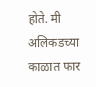होते. मी अलिकडच्या काळात फार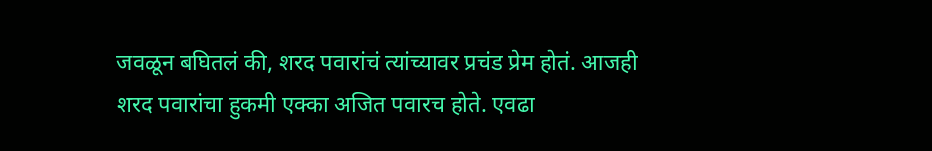जवळून बघितलं की, शरद पवारांचं त्यांच्यावर प्रचंड प्रेम होतं. आजही शरद पवारांचा हुकमी एक्का अजित पवारच होते. एवढा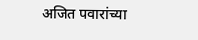अजित पवारांच्या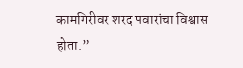कामगिरीवर शरद पवारांचा विश्वास होता.”